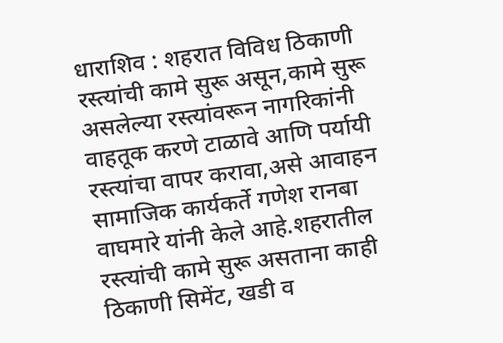धाराशिव : शहरात विविध ठिकाणी रस्त्यांची कामे सुरू असून,कामे सुरू असलेल्या रस्त्यांवरून नागरिकांनी वाहतूक करणे टाळावे आणि पर्यायी रस्त्यांचा वापर करावा,असे आवाहन सामाजिक कार्यकर्ते गणेश रानबा वाघमारे यांनी केले आहे.शहरातील रस्त्यांची कामे सुरू असताना काही ठिकाणी सिमेंट, खडी व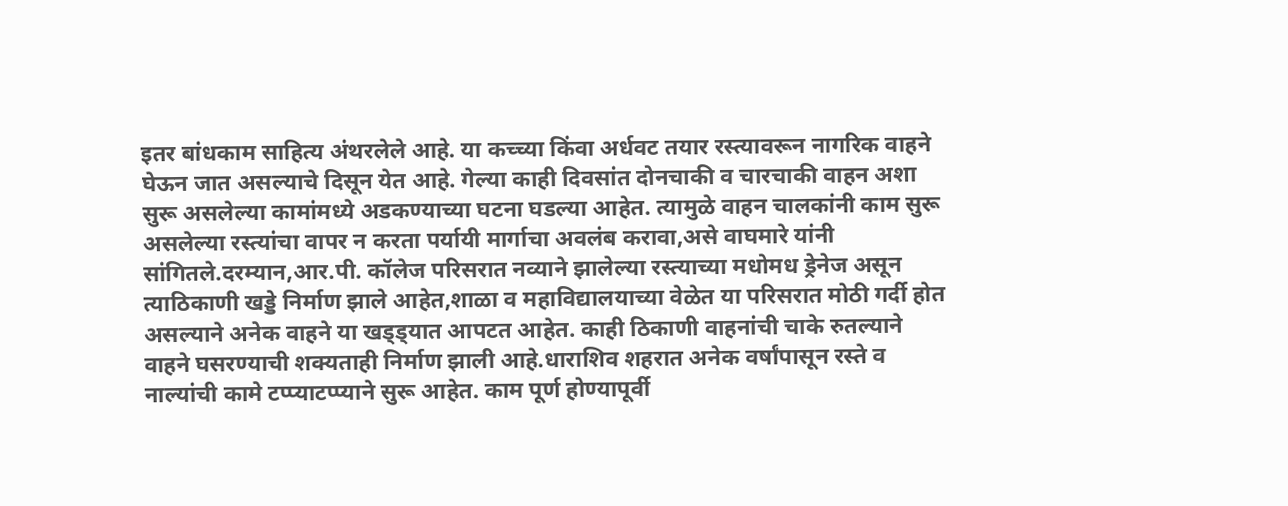इतर बांधकाम साहित्य अंथरलेले आहे. या कच्च्या किंवा अर्धवट तयार रस्त्यावरून नागरिक वाहने घेऊन जात असल्याचे दिसून येत आहे. गेल्या काही दिवसांत दोनचाकी व चारचाकी वाहन अशा सुरू असलेल्या कामांमध्ये अडकण्याच्या घटना घडल्या आहेत. त्यामुळे वाहन चालकांनी काम सुरू असलेल्या रस्त्यांचा वापर न करता पर्यायी मार्गाचा अवलंब करावा,असे वाघमारे यांनी सांगितले.दरम्यान,आर.पी. कॉलेज परिसरात नव्याने झालेल्या रस्त्याच्या मधोमध ड्रेनेज असून त्याठिकाणी खड्डे निर्माण झाले आहेत,शाळा व महाविद्यालयाच्या वेळेत या परिसरात मोठी गर्दी होत असल्याने अनेक वाहने या खड्ड्यात आपटत आहेत. काही ठिकाणी वाहनांची चाके रुतल्याने वाहने घसरण्याची शक्यताही निर्माण झाली आहे.धाराशिव शहरात अनेक वर्षांपासून रस्ते व नाल्यांची कामे टप्प्याटप्प्याने सुरू आहेत. काम पूर्ण होण्यापूर्वी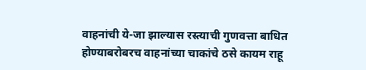वाहनांची ये-जा झाल्यास रस्त्याची गुणवत्ता बाधित होण्याबरोबरच वाहनांच्या चाकांचे ठसे कायम राहू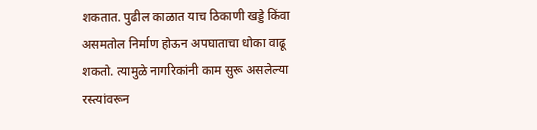शकतात. पुढील काळात याच ठिकाणी खड्डे किंवा असमतोल निर्माण होऊन अपघाताचा धोका वाढू शकतो. त्यामुळे नागरिकांनी काम सुरू असलेल्या रस्त्यांवरून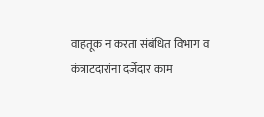वाहतूक न करता संबंधित विभाग व कंत्राटदारांना दर्जेदार काम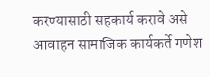करण्यासाठी सहकार्य करावे असे आवाहन सामाजिक कार्यकर्ते गणेश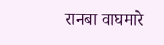रानबा वाघमारे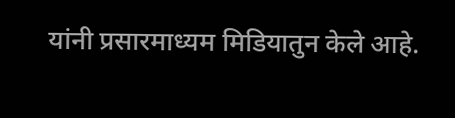यांनी प्रसारमाध्यम मिडियातुन केले आहे.